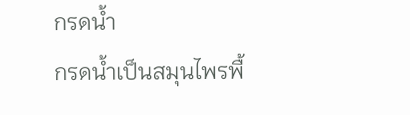กรดน้ำ
กรดน้ำเป็นสมุนไพรพื้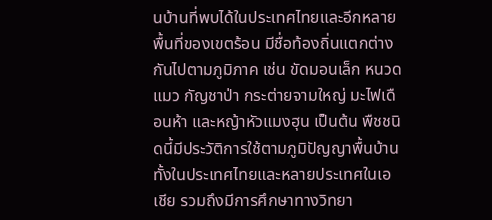นบ้านที่พบได้ในประเทศไทยและอีกหลายพื้นที่ของเขตร้อน มีชื่อท้องถิ่นแตกต่างกันไปตามภูมิภาค เช่น ขัดมอนเล็ก หนวดแมว กัญชาป่า กระต่ายจามใหญ่ มะไฟเดือนห้า และหญ้าหัวแมงฮุน เป็นต้น พืชชนิดนี้มีประวัติการใช้ตามภูมิปัญญาพื้นบ้านทั้งในประเทศไทยและหลายประเทศในเอเชีย รวมถึงมีการศึกษาทางวิทยา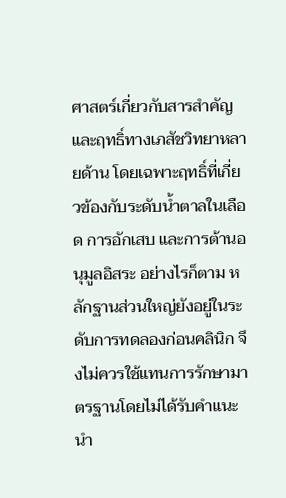ศาสตร์เกี่ยวกับสารสำคัญและฤทธิ์ทางเภสัชวิทยาหลายด้าน โดยเฉพาะฤทธิ์ที่เกี่ยวข้องกับระดับน้ำตาลในเลือด การอักเสบ และการต้านอนุมูลอิสระ อย่างไรก็ตาม หลักฐานส่วนใหญ่ยังอยู่ในระดับการทดลองก่อนคลินิก จึงไม่ควรใช้แทนการรักษามาตรฐานโดยไม่ได้รับคำแนะนำ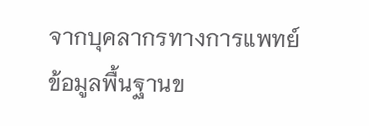จากบุคลากรทางการแพทย์
ข้อมูลพื้นฐานข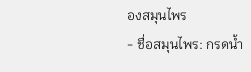องสมุนไพร
- ชื่อสมุนไพร: กรดน้ำ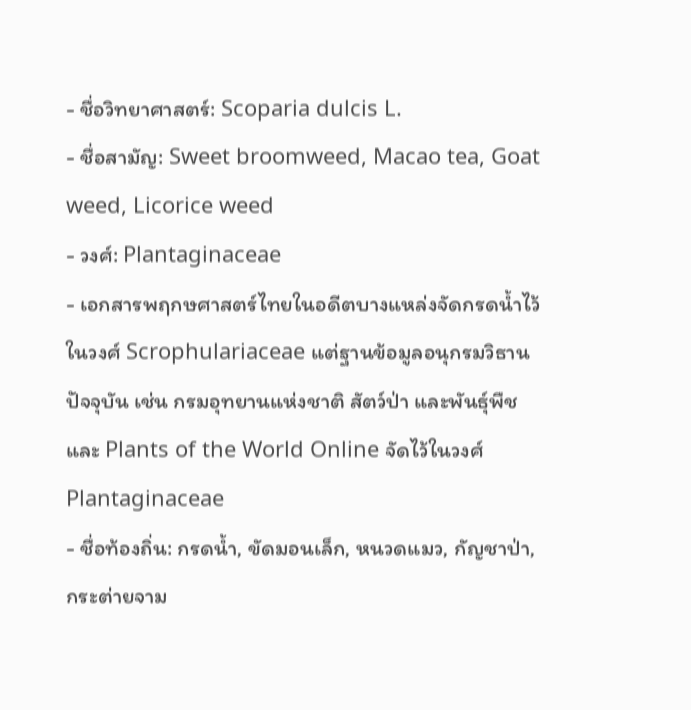- ชื่อวิทยาศาสตร์: Scoparia dulcis L.
- ชื่อสามัญ: Sweet broomweed, Macao tea, Goat weed, Licorice weed
- วงศ์: Plantaginaceae
- เอกสารพฤกษศาสตร์ไทยในอดีตบางแหล่งจัดกรดน้ำไว้ในวงศ์ Scrophulariaceae แต่ฐานข้อมูลอนุกรมวิธานปัจจุบัน เช่น กรมอุทยานแห่งชาติ สัตว์ป่า และพันธุ์พืช และ Plants of the World Online จัดไว้ในวงศ์ Plantaginaceae
- ชื่อท้องถิ่น: กรดน้ำ, ขัดมอนเล็ก, หนวดแมว, กัญชาป่า, กระต่ายจาม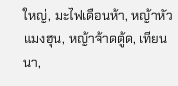ใหญ่, มะไฟเดือนห้า, หญ้าหัวแมงฮุน, หญ้าจ้าดตู้ด, เทียนนา,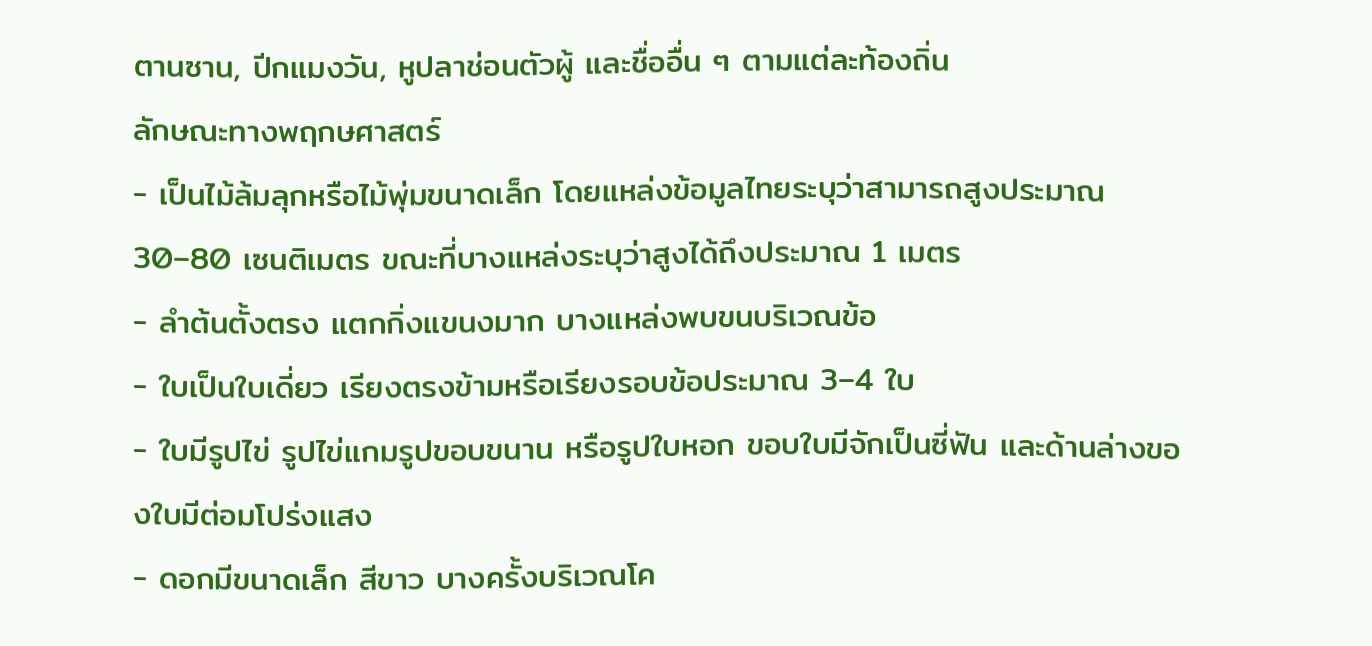ตานซาน, ปีกแมงวัน, หูปลาช่อนตัวผู้ และชื่ออื่น ๆ ตามแต่ละท้องถิ่น
ลักษณะทางพฤกษศาสตร์
- เป็นไม้ล้มลุกหรือไม้พุ่มขนาดเล็ก โดยแหล่งข้อมูลไทยระบุว่าสามารถสูงประมาณ 30–80 เซนติเมตร ขณะที่บางแหล่งระบุว่าสูงได้ถึงประมาณ 1 เมตร
- ลำต้นตั้งตรง แตกกิ่งแขนงมาก บางแหล่งพบขนบริเวณข้อ
- ใบเป็นใบเดี่ยว เรียงตรงข้ามหรือเรียงรอบข้อประมาณ 3–4 ใบ
- ใบมีรูปไข่ รูปไข่แกมรูปขอบขนาน หรือรูปใบหอก ขอบใบมีจักเป็นซี่ฟัน และด้านล่างของใบมีต่อมโปร่งแสง
- ดอกมีขนาดเล็ก สีขาว บางครั้งบริเวณโค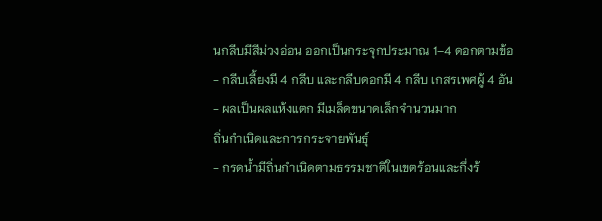นกลีบมีสีม่วงอ่อน ออกเป็นกระจุกประมาณ 1–4 ดอกตามข้อ
- กลีบเลี้ยงมี 4 กลีบ และกลีบดอกมี 4 กลีบ เกสรเพศผู้ 4 อัน
- ผลเป็นผลแห้งแตก มีเมล็ดขนาดเล็กจำนวนมาก
ถิ่นกำเนิดและการกระจายพันธุ์
- กรดน้ำมีถิ่นกำเนิดตามธรรมชาติในเขตร้อนและกึ่งร้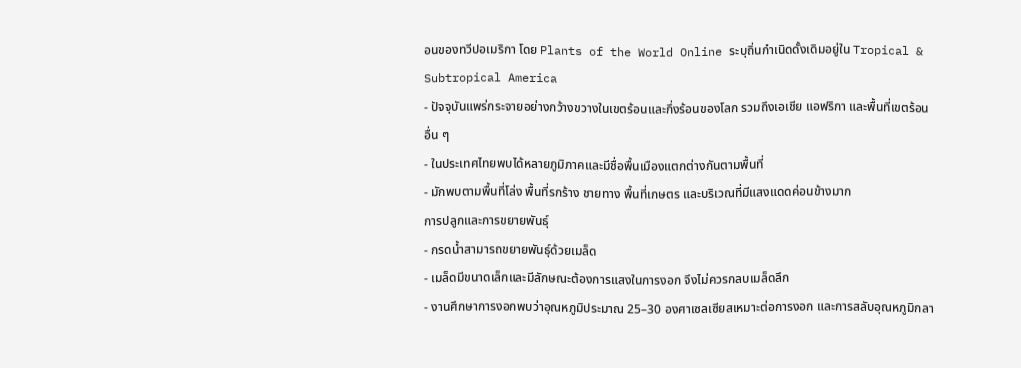อนของทวีปอเมริกา โดย Plants of the World Online ระบุถิ่นกำเนิดดั้งเดิมอยู่ใน Tropical & Subtropical America
- ปัจจุบันแพร่กระจายอย่างกว้างขวางในเขตร้อนและกึ่งร้อนของโลก รวมถึงเอเชีย แอฟริกา และพื้นที่เขตร้อนอื่น ๆ
- ในประเทศไทยพบได้หลายภูมิภาคและมีชื่อพื้นเมืองแตกต่างกันตามพื้นที่
- มักพบตามพื้นที่โล่ง พื้นที่รกร้าง ชายทาง พื้นที่เกษตร และบริเวณที่มีแสงแดดค่อนข้างมาก
การปลูกและการขยายพันธุ์
- กรดน้ำสามารถขยายพันธุ์ด้วยเมล็ด
- เมล็ดมีขนาดเล็กและมีลักษณะต้องการแสงในการงอก จึงไม่ควรกลบเมล็ดลึก
- งานศึกษาการงอกพบว่าอุณหภูมิประมาณ 25–30 องศาเซลเซียสเหมาะต่อการงอก และการสลับอุณหภูมิกลา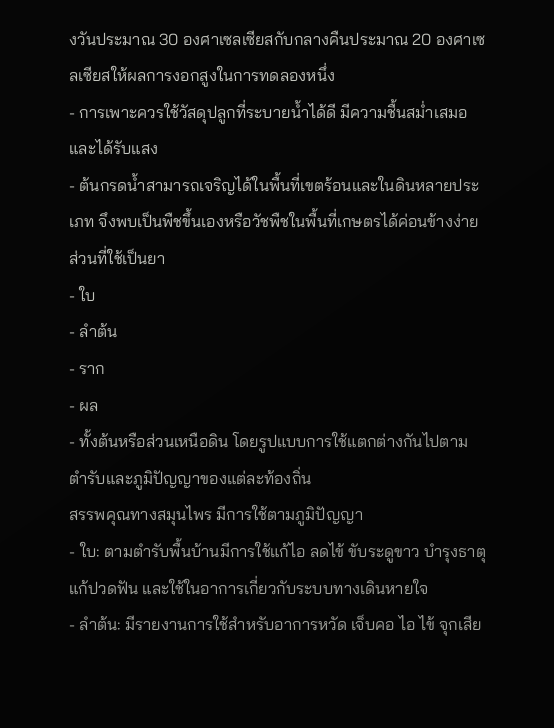งวันประมาณ 30 องศาเซลเซียสกับกลางคืนประมาณ 20 องศาเซลเซียสให้ผลการงอกสูงในการทดลองหนึ่ง
- การเพาะควรใช้วัสดุปลูกที่ระบายน้ำได้ดี มีความชื้นสม่ำเสมอ และได้รับแสง
- ต้นกรดน้ำสามารถเจริญได้ในพื้นที่เขตร้อนและในดินหลายประเภท จึงพบเป็นพืชขึ้นเองหรือวัชพืชในพื้นที่เกษตรได้ค่อนข้างง่าย
ส่วนที่ใช้เป็นยา
- ใบ
- ลำต้น
- ราก
- ผล
- ทั้งต้นหรือส่วนเหนือดิน โดยรูปแบบการใช้แตกต่างกันไปตามตำรับและภูมิปัญญาของแต่ละท้องถิ่น
สรรพคุณทางสมุนไพร มีการใช้ตามภูมิปัญญา
- ใบ: ตามตำรับพื้นบ้านมีการใช้แก้ไอ ลดไข้ ขับระดูขาว บำรุงธาตุ แก้ปวดฟัน และใช้ในอาการเกี่ยวกับระบบทางเดินหายใจ
- ลำต้น: มีรายงานการใช้สำหรับอาการหวัด เจ็บคอ ไอ ไข้ จุกเสีย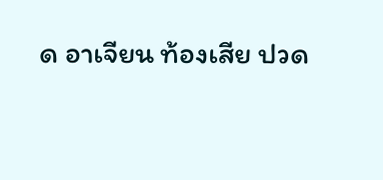ด อาเจียน ท้องเสีย ปวด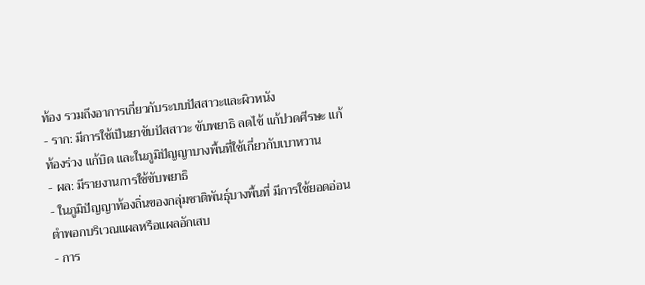ท้อง รวมถึงอาการเกี่ยวกับระบบปัสสาวะและผิวหนัง
- ราก: มีการใช้เป็นยาขับปัสสาวะ ขับพยาธิ ลดไข้ แก้ปวดศีรษะ แก้ท้องร่วง แก้บิด และในภูมิปัญญาบางพื้นที่ใช้เกี่ยวกับเบาหวาน
- ผล: มีรายงานการใช้ขับพยาธิ
- ในภูมิปัญญาท้องถิ่นของกลุ่มชาติพันธุ์บางพื้นที่ มีการใช้ยอดอ่อนตำพอกบริเวณแผลหรือแผลอักเสบ
- การ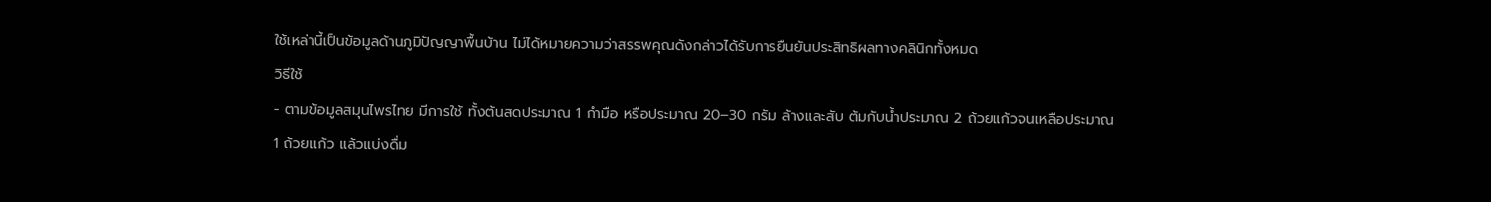ใช้เหล่านี้เป็นข้อมูลด้านภูมิปัญญาพื้นบ้าน ไม่ได้หมายความว่าสรรพคุณดังกล่าวได้รับการยืนยันประสิทธิผลทางคลินิกทั้งหมด
วิธีใช้
- ตามข้อมูลสมุนไพรไทย มีการใช้ ทั้งต้นสดประมาณ 1 กำมือ หรือประมาณ 20–30 กรัม ล้างและสับ ต้มกับน้ำประมาณ 2 ถ้วยแก้วจนเหลือประมาณ 1 ถ้วยแก้ว แล้วแบ่งดื่ม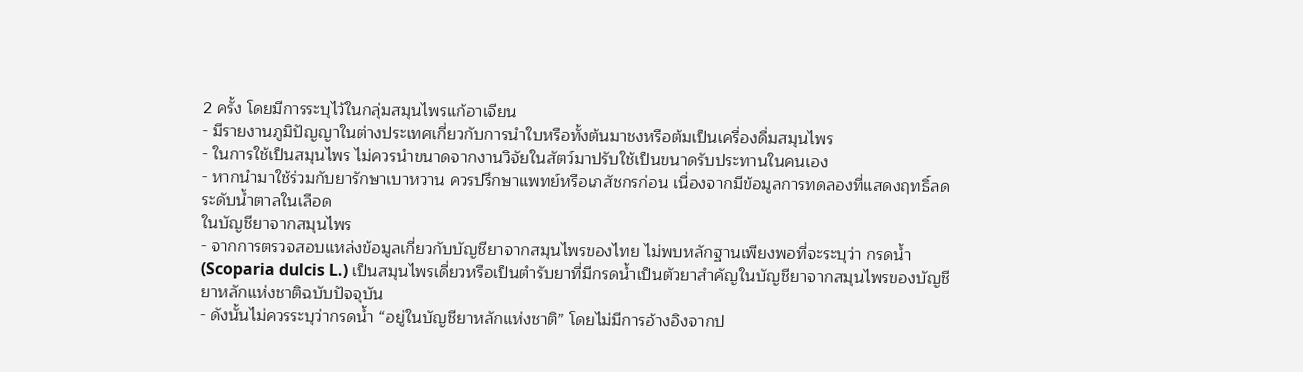2 ครั้ง โดยมีการระบุไว้ในกลุ่มสมุนไพรแก้อาเจียน
- มีรายงานภูมิปัญญาในต่างประเทศเกี่ยวกับการนำใบหรือทั้งต้นมาชงหรือต้มเป็นเครื่องดื่มสมุนไพร
- ในการใช้เป็นสมุนไพร ไม่ควรนำขนาดจากงานวิจัยในสัตว์มาปรับใช้เป็นขนาดรับประทานในคนเอง
- หากนำมาใช้ร่วมกับยารักษาเบาหวาน ควรปรึกษาแพทย์หรือเภสัชกรก่อน เนื่องจากมีข้อมูลการทดลองที่แสดงฤทธิ์ลดระดับน้ำตาลในเลือด
ในบัญชียาจากสมุนไพร
- จากการตรวจสอบแหล่งข้อมูลเกี่ยวกับบัญชียาจากสมุนไพรของไทย ไม่พบหลักฐานเพียงพอที่จะระบุว่า กรดน้ำ (Scoparia dulcis L.) เป็นสมุนไพรเดี่ยวหรือเป็นตำรับยาที่มีกรดน้ำเป็นตัวยาสำคัญในบัญชียาจากสมุนไพรของบัญชียาหลักแห่งชาติฉบับปัจจุบัน
- ดังนั้นไม่ควรระบุว่ากรดน้ำ “อยู่ในบัญชียาหลักแห่งชาติ” โดยไม่มีการอ้างอิงจากป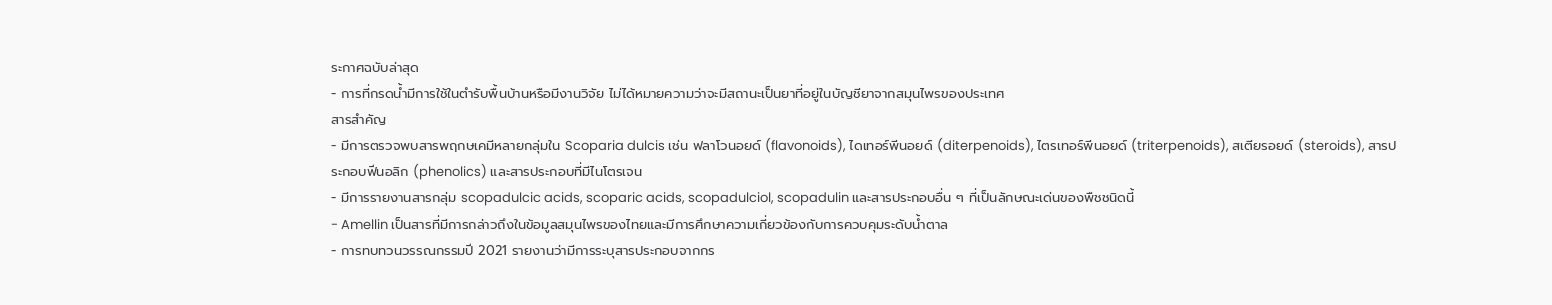ระกาศฉบับล่าสุด
- การที่กรดน้ำมีการใช้ในตำรับพื้นบ้านหรือมีงานวิจัย ไม่ได้หมายความว่าจะมีสถานะเป็นยาที่อยู่ในบัญชียาจากสมุนไพรของประเทศ
สารสำคัญ
- มีการตรวจพบสารพฤกษเคมีหลายกลุ่มใน Scoparia dulcis เช่น ฟลาโวนอยด์ (flavonoids), ไดเทอร์พีนอยด์ (diterpenoids), ไตรเทอร์พีนอยด์ (triterpenoids), สเตียรอยด์ (steroids), สารประกอบฟีนอลิก (phenolics) และสารประกอบที่มีไนโตรเจน
- มีการรายงานสารกลุ่ม scopadulcic acids, scoparic acids, scopadulciol, scopadulin และสารประกอบอื่น ๆ ที่เป็นลักษณะเด่นของพืชชนิดนี้
- Amellin เป็นสารที่มีการกล่าวถึงในข้อมูลสมุนไพรของไทยและมีการศึกษาความเกี่ยวข้องกับการควบคุมระดับน้ำตาล
- การทบทวนวรรณกรรมปี 2021 รายงานว่ามีการระบุสารประกอบจากกร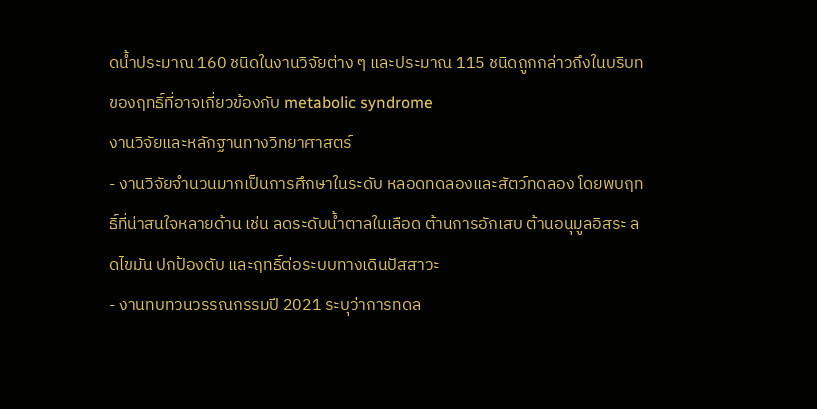ดน้ำประมาณ 160 ชนิดในงานวิจัยต่าง ๆ และประมาณ 115 ชนิดถูกกล่าวถึงในบริบทของฤทธิ์ที่อาจเกี่ยวข้องกับ metabolic syndrome
งานวิจัยและหลักฐานทางวิทยาศาสตร์
- งานวิจัยจำนวนมากเป็นการศึกษาในระดับ หลอดทดลองและสัตว์ทดลอง โดยพบฤทธิ์ที่น่าสนใจหลายด้าน เช่น ลดระดับน้ำตาลในเลือด ต้านการอักเสบ ต้านอนุมูลอิสระ ลดไขมัน ปกป้องตับ และฤทธิ์ต่อระบบทางเดินปัสสาวะ
- งานทบทวนวรรณกรรมปี 2021 ระบุว่าการทดล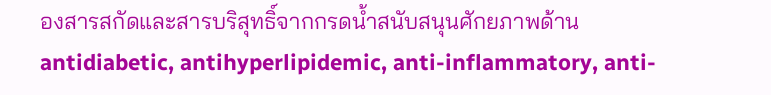องสารสกัดและสารบริสุทธิ์จากกรดน้ำสนับสนุนศักยภาพด้าน antidiabetic, antihyperlipidemic, anti-inflammatory, anti-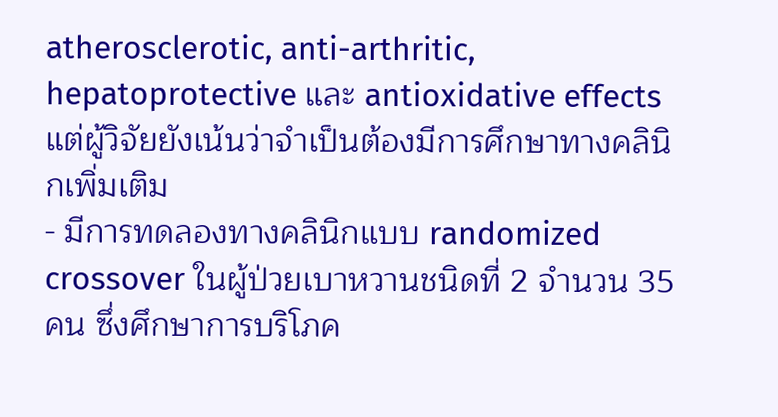atherosclerotic, anti-arthritic, hepatoprotective และ antioxidative effects แต่ผู้วิจัยยังเน้นว่าจำเป็นต้องมีการศึกษาทางคลินิกเพิ่มเติม
- มีการทดลองทางคลินิกแบบ randomized crossover ในผู้ป่วยเบาหวานชนิดที่ 2 จำนวน 35 คน ซึ่งศึกษาการบริโภค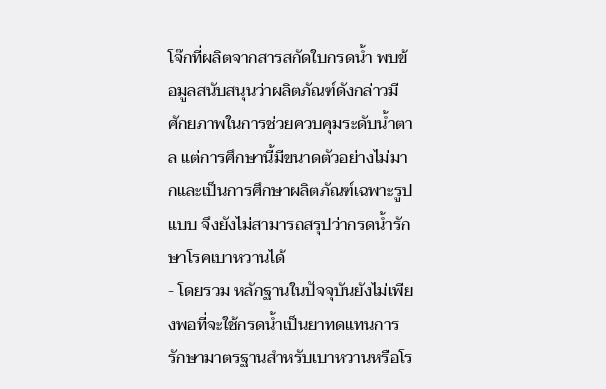โจ๊กที่ผลิตจากสารสกัดใบกรดน้ำ พบข้อมูลสนับสนุนว่าผลิตภัณฑ์ดังกล่าวมีศักยภาพในการช่วยควบคุมระดับน้ำตาล แต่การศึกษานี้มีขนาดตัวอย่างไม่มากและเป็นการศึกษาผลิตภัณฑ์เฉพาะรูปแบบ จึงยังไม่สามารถสรุปว่ากรดน้ำรักษาโรคเบาหวานได้
- โดยรวม หลักฐานในปัจจุบันยังไม่เพียงพอที่จะใช้กรดน้ำเป็นยาทดแทนการรักษามาตรฐานสำหรับเบาหวานหรือโร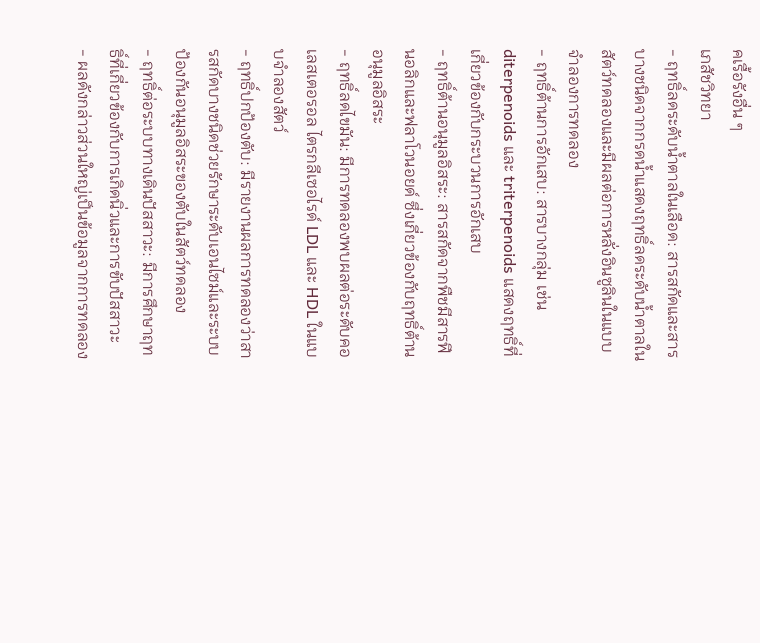คเรื้อรังอื่น ๆ
เภสัชวิทยา
- ฤทธิ์ลดระดับน้ำตาลในเลือด: สารสกัดและสารบางชนิดจากกรดน้ำแสดงฤทธิ์ลดระดับน้ำตาลในสัตว์ทดลองและมีผลต่อการหลั่งอินซูลินในแบบจำลองการทดลอง
- ฤทธิ์ต้านการอักเสบ: สารบางกลุ่ม เช่น diterpenoids และ triterpenoids แสดงฤทธิ์ที่เกี่ยวข้องกับกระบวนการอักเสบ
- ฤทธิ์ต้านอนุมูลอิสระ: สารสกัดจากพืชมีสารฟีนอลิกและฟลาโวนอยด์ ซึ่งเกี่ยวข้องกับฤทธิ์ต้านอนุมูลอิสระ
- ฤทธิ์ลดไขมัน: มีการทดลองพบผลต่อระดับคอเลสเตอรอล ไตรกลีเซอไรด์ LDL และ HDL ในแบบจำลองสัตว์
- ฤทธิ์ปกป้องตับ: มีรายงานผลการทดลองว่าสารสกัดบางชนิดช่วยรักษาระดับเอนไซม์และระบบป้องกันอนุมูลอิสระของตับในสัตว์ทดลอง
- ฤทธิ์ต่อระบบทางเดินปัสสาวะ: มีการศึกษาฤทธิ์ที่เกี่ยวข้องกับการเกิดนิ่วและการขับปัสสาวะ
- ผลดังกล่าวส่วนใหญ่เป็นข้อมูลจากการทดลอง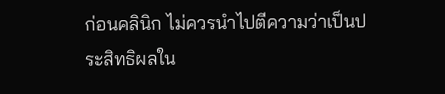ก่อนคลินิก ไม่ควรนำไปตีความว่าเป็นประสิทธิผลใน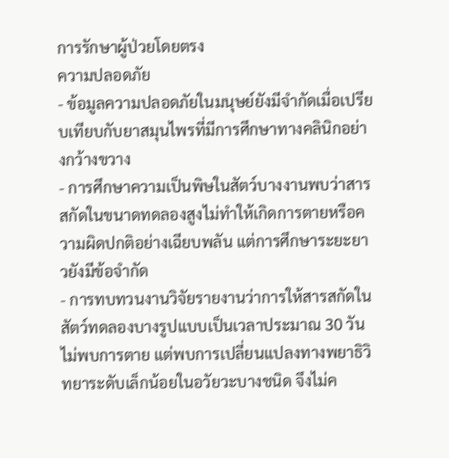การรักษาผู้ป่วยโดยตรง
ความปลอดภัย
- ข้อมูลความปลอดภัยในมนุษย์ยังมีจำกัดเมื่อเปรียบเทียบกับยาสมุนไพรที่มีการศึกษาทางคลินิกอย่างกว้างขวาง
- การศึกษาความเป็นพิษในสัตว์บางงานพบว่าสารสกัดในขนาดทดลองสูงไม่ทำให้เกิดการตายหรือความผิดปกติอย่างเฉียบพลัน แต่การศึกษาระยะยาวยังมีข้อจำกัด
- การทบทวนงานวิจัยรายงานว่าการให้สารสกัดในสัตว์ทดลองบางรูปแบบเป็นเวลาประมาณ 30 วันไม่พบการตาย แต่พบการเปลี่ยนแปลงทางพยาธิวิทยาระดับเล็กน้อยในอวัยวะบางชนิด จึงไม่ค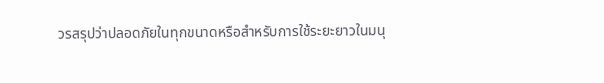วรสรุปว่าปลอดภัยในทุกขนาดหรือสำหรับการใช้ระยะยาวในมนุ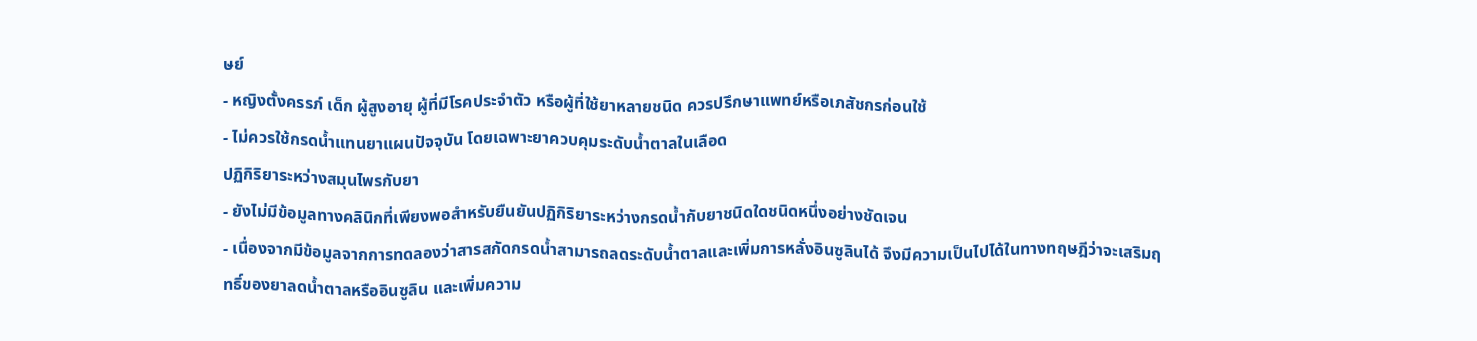ษย์
- หญิงตั้งครรภ์ เด็ก ผู้สูงอายุ ผู้ที่มีโรคประจำตัว หรือผู้ที่ใช้ยาหลายชนิด ควรปรึกษาแพทย์หรือเภสัชกรก่อนใช้
- ไม่ควรใช้กรดน้ำแทนยาแผนปัจจุบัน โดยเฉพาะยาควบคุมระดับน้ำตาลในเลือด
ปฏิกิริยาระหว่างสมุนไพรกับยา
- ยังไม่มีข้อมูลทางคลินิกที่เพียงพอสำหรับยืนยันปฏิกิริยาระหว่างกรดน้ำกับยาชนิดใดชนิดหนึ่งอย่างชัดเจน
- เนื่องจากมีข้อมูลจากการทดลองว่าสารสกัดกรดน้ำสามารถลดระดับน้ำตาลและเพิ่มการหลั่งอินซูลินได้ จึงมีความเป็นไปได้ในทางทฤษฎีว่าจะเสริมฤทธิ์ของยาลดน้ำตาลหรืออินซูลิน และเพิ่มความ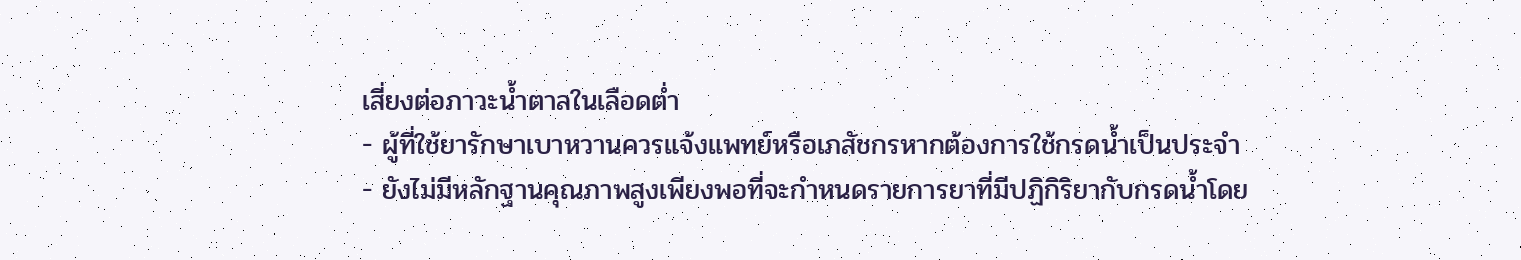เสี่ยงต่อภาวะน้ำตาลในเลือดต่ำ
- ผู้ที่ใช้ยารักษาเบาหวานควรแจ้งแพทย์หรือเภสัชกรหากต้องการใช้กรดน้ำเป็นประจำ
- ยังไม่มีหลักฐานคุณภาพสูงเพียงพอที่จะกำหนดรายการยาที่มีปฏิกิริยากับกรดน้ำโดย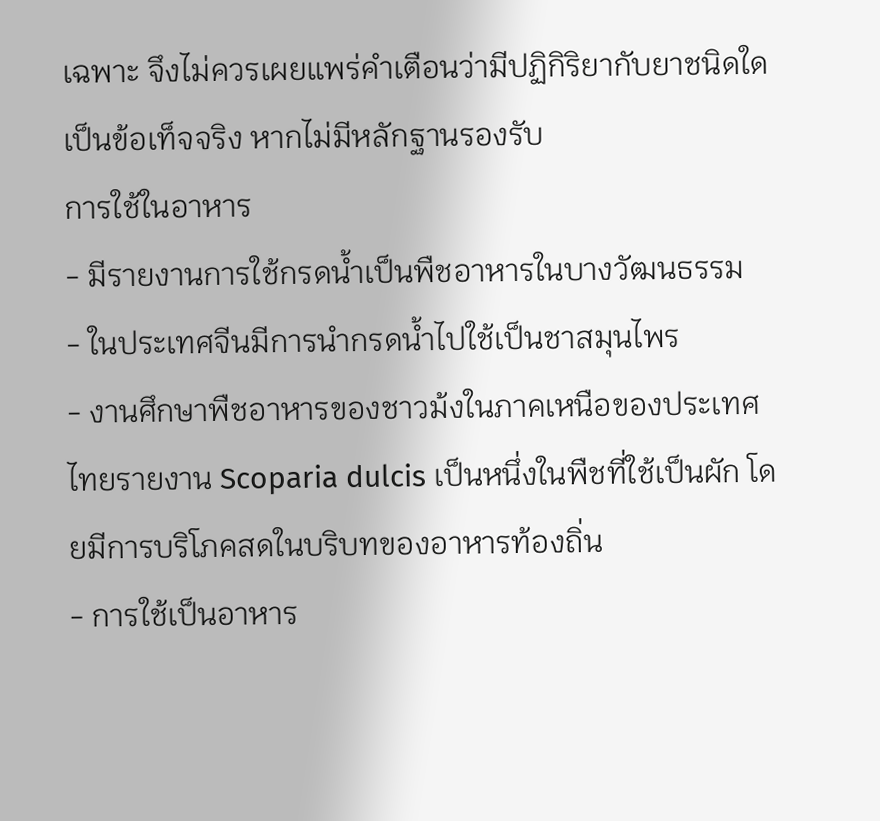เฉพาะ จึงไม่ควรเผยแพร่คำเตือนว่ามีปฏิกิริยากับยาชนิดใดเป็นข้อเท็จจริง หากไม่มีหลักฐานรองรับ
การใช้ในอาหาร
- มีรายงานการใช้กรดน้ำเป็นพืชอาหารในบางวัฒนธรรม
- ในประเทศจีนมีการนำกรดน้ำไปใช้เป็นชาสมุนไพร
- งานศึกษาพืชอาหารของชาวม้งในภาคเหนือของประเทศไทยรายงาน Scoparia dulcis เป็นหนึ่งในพืชที่ใช้เป็นผัก โดยมีการบริโภคสดในบริบทของอาหารท้องถิ่น
- การใช้เป็นอาหาร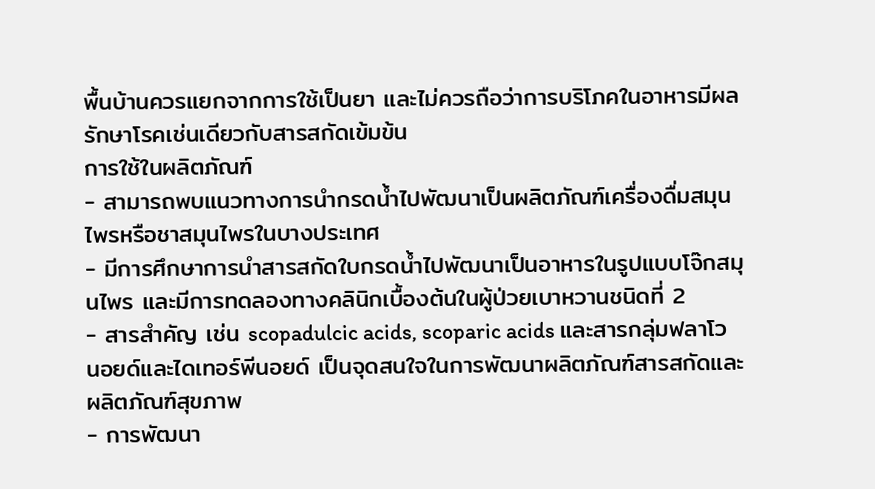พื้นบ้านควรแยกจากการใช้เป็นยา และไม่ควรถือว่าการบริโภคในอาหารมีผลรักษาโรคเช่นเดียวกับสารสกัดเข้มข้น
การใช้ในผลิตภัณฑ์
- สามารถพบแนวทางการนำกรดน้ำไปพัฒนาเป็นผลิตภัณฑ์เครื่องดื่มสมุนไพรหรือชาสมุนไพรในบางประเทศ
- มีการศึกษาการนำสารสกัดใบกรดน้ำไปพัฒนาเป็นอาหารในรูปแบบโจ๊กสมุนไพร และมีการทดลองทางคลินิกเบื้องต้นในผู้ป่วยเบาหวานชนิดที่ 2
- สารสำคัญ เช่น scopadulcic acids, scoparic acids และสารกลุ่มฟลาโวนอยด์และไดเทอร์พีนอยด์ เป็นจุดสนใจในการพัฒนาผลิตภัณฑ์สารสกัดและผลิตภัณฑ์สุขภาพ
- การพัฒนา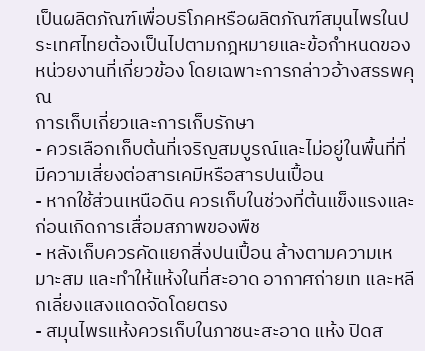เป็นผลิตภัณฑ์เพื่อบริโภคหรือผลิตภัณฑ์สมุนไพรในประเทศไทยต้องเป็นไปตามกฎหมายและข้อกำหนดของหน่วยงานที่เกี่ยวข้อง โดยเฉพาะการกล่าวอ้างสรรพคุณ
การเก็บเกี่ยวและการเก็บรักษา
- ควรเลือกเก็บต้นที่เจริญสมบูรณ์และไม่อยู่ในพื้นที่ที่มีความเสี่ยงต่อสารเคมีหรือสารปนเปื้อน
- หากใช้ส่วนเหนือดิน ควรเก็บในช่วงที่ต้นแข็งแรงและก่อนเกิดการเสื่อมสภาพของพืช
- หลังเก็บควรคัดแยกสิ่งปนเปื้อน ล้างตามความเหมาะสม และทำให้แห้งในที่สะอาด อากาศถ่ายเท และหลีกเลี่ยงแสงแดดจัดโดยตรง
- สมุนไพรแห้งควรเก็บในภาชนะสะอาด แห้ง ปิดส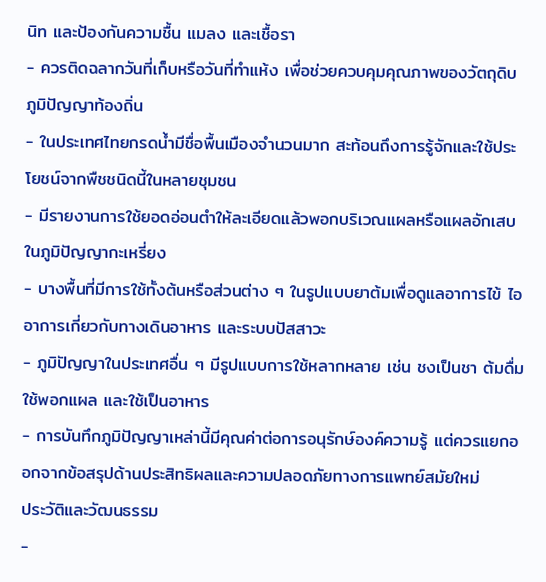นิท และป้องกันความชื้น แมลง และเชื้อรา
- ควรติดฉลากวันที่เก็บหรือวันที่ทำแห้ง เพื่อช่วยควบคุมคุณภาพของวัตถุดิบ
ภูมิปัญญาท้องถิ่น
- ในประเทศไทยกรดน้ำมีชื่อพื้นเมืองจำนวนมาก สะท้อนถึงการรู้จักและใช้ประโยชน์จากพืชชนิดนี้ในหลายชุมชน
- มีรายงานการใช้ยอดอ่อนตำให้ละเอียดแล้วพอกบริเวณแผลหรือแผลอักเสบในภูมิปัญญากะเหรี่ยง
- บางพื้นที่มีการใช้ทั้งต้นหรือส่วนต่าง ๆ ในรูปแบบยาต้มเพื่อดูแลอาการไข้ ไอ อาการเกี่ยวกับทางเดินอาหาร และระบบปัสสาวะ
- ภูมิปัญญาในประเทศอื่น ๆ มีรูปแบบการใช้หลากหลาย เช่น ชงเป็นชา ต้มดื่ม ใช้พอกแผล และใช้เป็นอาหาร
- การบันทึกภูมิปัญญาเหล่านี้มีคุณค่าต่อการอนุรักษ์องค์ความรู้ แต่ควรแยกออกจากข้อสรุปด้านประสิทธิผลและความปลอดภัยทางการแพทย์สมัยใหม่
ประวัติและวัฒนธรรม
-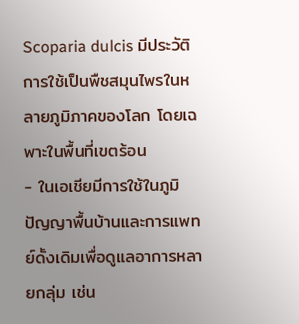Scoparia dulcis มีประวัติการใช้เป็นพืชสมุนไพรในหลายภูมิภาคของโลก โดยเฉพาะในพื้นที่เขตร้อน
- ในเอเชียมีการใช้ในภูมิปัญญาพื้นบ้านและการแพทย์ดั้งเดิมเพื่อดูแลอาการหลายกลุ่ม เช่น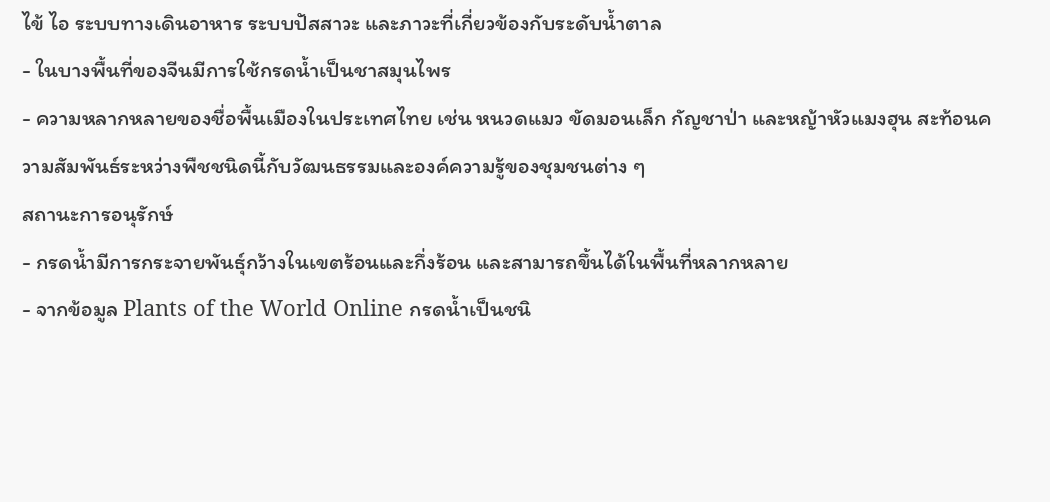ไข้ ไอ ระบบทางเดินอาหาร ระบบปัสสาวะ และภาวะที่เกี่ยวข้องกับระดับน้ำตาล
- ในบางพื้นที่ของจีนมีการใช้กรดน้ำเป็นชาสมุนไพร
- ความหลากหลายของชื่อพื้นเมืองในประเทศไทย เช่น หนวดแมว ขัดมอนเล็ก กัญชาป่า และหญ้าหัวแมงฮุน สะท้อนความสัมพันธ์ระหว่างพืชชนิดนี้กับวัฒนธรรมและองค์ความรู้ของชุมชนต่าง ๆ
สถานะการอนุรักษ์
- กรดน้ำมีการกระจายพันธุ์กว้างในเขตร้อนและกึ่งร้อน และสามารถขึ้นได้ในพื้นที่หลากหลาย
- จากข้อมูล Plants of the World Online กรดน้ำเป็นชนิ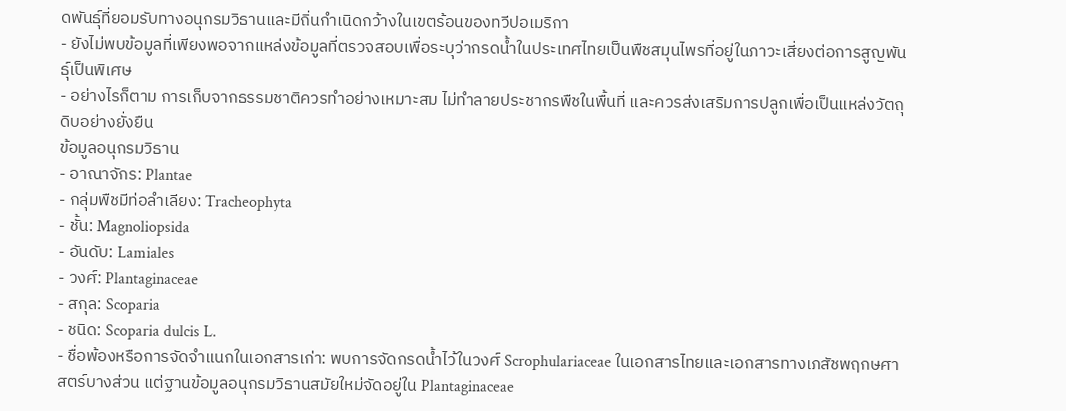ดพันธุ์ที่ยอมรับทางอนุกรมวิธานและมีถิ่นกำเนิดกว้างในเขตร้อนของทวีปอเมริกา
- ยังไม่พบข้อมูลที่เพียงพอจากแหล่งข้อมูลที่ตรวจสอบเพื่อระบุว่ากรดน้ำในประเทศไทยเป็นพืชสมุนไพรที่อยู่ในภาวะเสี่ยงต่อการสูญพันธุ์เป็นพิเศษ
- อย่างไรก็ตาม การเก็บจากธรรมชาติควรทำอย่างเหมาะสม ไม่ทำลายประชากรพืชในพื้นที่ และควรส่งเสริมการปลูกเพื่อเป็นแหล่งวัตถุดิบอย่างยั่งยืน
ข้อมูลอนุกรมวิธาน
- อาณาจักร: Plantae
- กลุ่มพืชมีท่อลำเลียง: Tracheophyta
- ชั้น: Magnoliopsida
- อันดับ: Lamiales
- วงศ์: Plantaginaceae
- สกุล: Scoparia
- ชนิด: Scoparia dulcis L.
- ชื่อพ้องหรือการจัดจำแนกในเอกสารเก่า: พบการจัดกรดน้ำไว้ในวงศ์ Scrophulariaceae ในเอกสารไทยและเอกสารทางเภสัชพฤกษศาสตร์บางส่วน แต่ฐานข้อมูลอนุกรมวิธานสมัยใหม่จัดอยู่ใน Plantaginaceae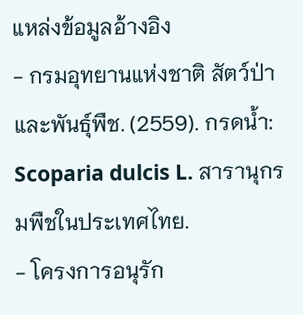แหล่งข้อมูลอ้างอิง
- กรมอุทยานแห่งชาติ สัตว์ป่า และพันธุ์พืช. (2559). กรดน้ำ: Scoparia dulcis L. สารานุกรมพืชในประเทศไทย.
- โครงการอนุรัก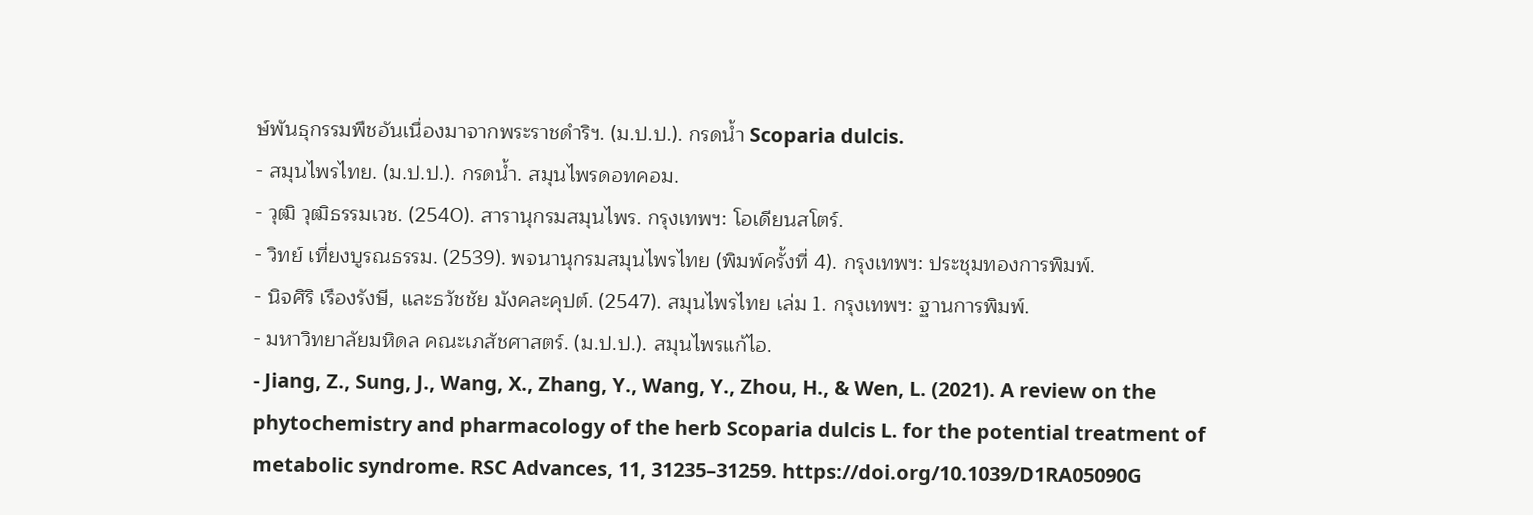ษ์พันธุกรรมพืชอันเนื่องมาจากพระราชดำริฯ. (ม.ป.ป.). กรดน้ำ Scoparia dulcis.
- สมุนไพรไทย. (ม.ป.ป.). กรดน้ำ. สมุนไพรดอทคอม.
- วุฒิ วุฒิธรรมเวช. (2540). สารานุกรมสมุนไพร. กรุงเทพฯ: โอเดียนสโตร์.
- วิทย์ เที่ยงบูรณธรรม. (2539). พจนานุกรมสมุนไพรไทย (พิมพ์ครั้งที่ 4). กรุงเทพฯ: ประชุมทองการพิมพ์.
- นิจศิริ เรืองรังษี, และธวัชชัย มังคละคุปต์. (2547). สมุนไพรไทย เล่ม 1. กรุงเทพฯ: ฐานการพิมพ์.
- มหาวิทยาลัยมหิดล คณะเภสัชศาสตร์. (ม.ป.ป.). สมุนไพรแก้ไอ.
- Jiang, Z., Sung, J., Wang, X., Zhang, Y., Wang, Y., Zhou, H., & Wen, L. (2021). A review on the phytochemistry and pharmacology of the herb Scoparia dulcis L. for the potential treatment of metabolic syndrome. RSC Advances, 11, 31235–31259. https://doi.org/10.1039/D1RA05090G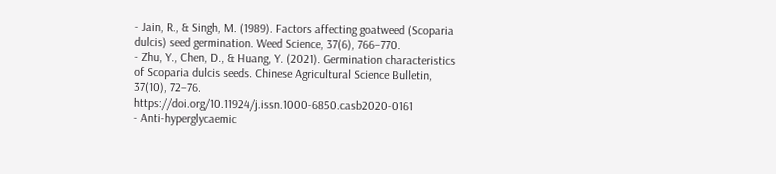- Jain, R., & Singh, M. (1989). Factors affecting goatweed (Scoparia dulcis) seed germination. Weed Science, 37(6), 766–770.
- Zhu, Y., Chen, D., & Huang, Y. (2021). Germination characteristics of Scoparia dulcis seeds. Chinese Agricultural Science Bulletin, 37(10), 72–76. https://doi.org/10.11924/j.issn.1000-6850.casb2020-0161
- Anti-hyperglycaemic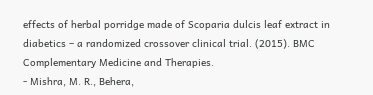effects of herbal porridge made of Scoparia dulcis leaf extract in diabetics – a randomized crossover clinical trial. (2015). BMC Complementary Medicine and Therapies.
- Mishra, M. R., Behera,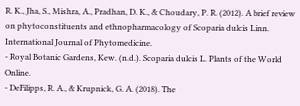R. K., Jha, S., Mishra, A., Pradhan, D. K., & Choudary, P. R. (2012). A brief review on phytoconstituents and ethnopharmacology of Scoparia dulcis Linn. International Journal of Phytomedicine.
- Royal Botanic Gardens, Kew. (n.d.). Scoparia dulcis L. Plants of the World Online.
- DeFilipps, R. A., & Krupnick, G. A. (2018). The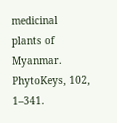medicinal plants of Myanmar. PhytoKeys, 102, 1–341.